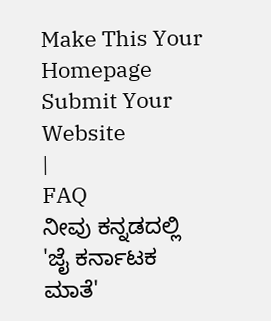Make This Your Homepage
Submit Your Website
|
FAQ
ನೀವು ಕನ್ನಡದಲ್ಲಿ
'ಜೈ ಕರ್ನಾಟಕ ಮಾತೆ'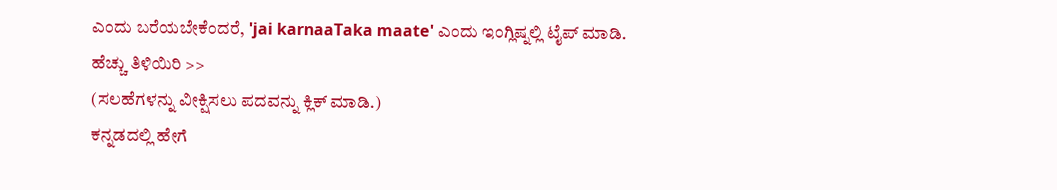ಎಂದು ಬರೆಯಬೇಕೆಂದರೆ, 'jai karnaaTaka maate' ಎಂದು ಇಂಗ್ಲಿಷ್ನಲ್ಲಿ ಟೈಪ್ ಮಾಡಿ.
ಹೆಚ್ಚು ತಿಳಿಯಿರಿ >>
(ಸಲಹೆಗಳನ್ನು ವೀಕ್ಷಿಸಲು ಪದವನ್ನು ಕ್ಲಿಕ್ ಮಾಡಿ.)
ಕನ್ನಡದಲ್ಲಿ ಹೇಗೆ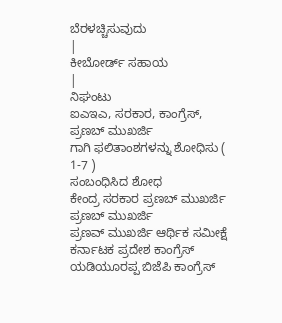ಬೆರಳಚ್ಚಿಸುವುದು
|
ಕೀಬೋರ್ಡ್ ಸಹಾಯ
|
ನಿಘಂಟು
ಐಎಇಎ, ಸರಕಾರ, ಕಾಂಗ್ರೆಸ್, ಪ್ರಣಬ್ ಮುಖರ್ಜಿ
ಗಾಗಿ ಫಲಿತಾಂಶಗಳನ್ನು ಶೋಧಿಸು ( 1-7 )
ಸಂಬಂಧಿಸಿದ ಶೋಧ
ಕೇಂದ್ರ ಸರಕಾರ ಪ್ರಣಬ್ ಮುಖರ್ಜಿ
ಪ್ರಣಬ್ ಮುಖರ್ಜಿ
ಪ್ರಣವ್ ಮುಖರ್ಜಿ ಆರ್ಥಿಕ ಸಮೀಕ್ಷೆ
ಕರ್ನಾಟಕ ಪ್ರದೇಶ ಕಾಂಗ್ರೆಸ್
ಯಡಿಯೂರಪ್ಪ ಬಿಜೆಪಿ ಕಾಂಗ್ರೆಸ್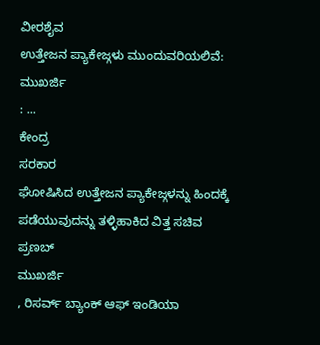ವೀರಶೈವ
ಉತ್ತೇಜನ ಪ್ಯಾಕೇಜ್ಗಳು ಮುಂದುವರಿಯಲಿವೆ:
ಮುಖರ್ಜಿ
: ...
ಕೇಂದ್ರ
ಸರಕಾರ
ಘೋಷಿಸಿದ ಉತ್ತೇಜನ ಪ್ಯಾಕೇಜ್ಗಳನ್ನು ಹಿಂದಕ್ಕೆ ಪಡೆಯುವುದನ್ನು ತಳ್ಳಿಹಾಕಿದ ವಿತ್ತ ಸಚಿವ
ಪ್ರಣಬ್
ಮುಖರ್ಜಿ
, ರಿಸರ್ವ್ ಬ್ಯಾಂಕ್ ಆಫ್ ಇಂಡಿಯಾ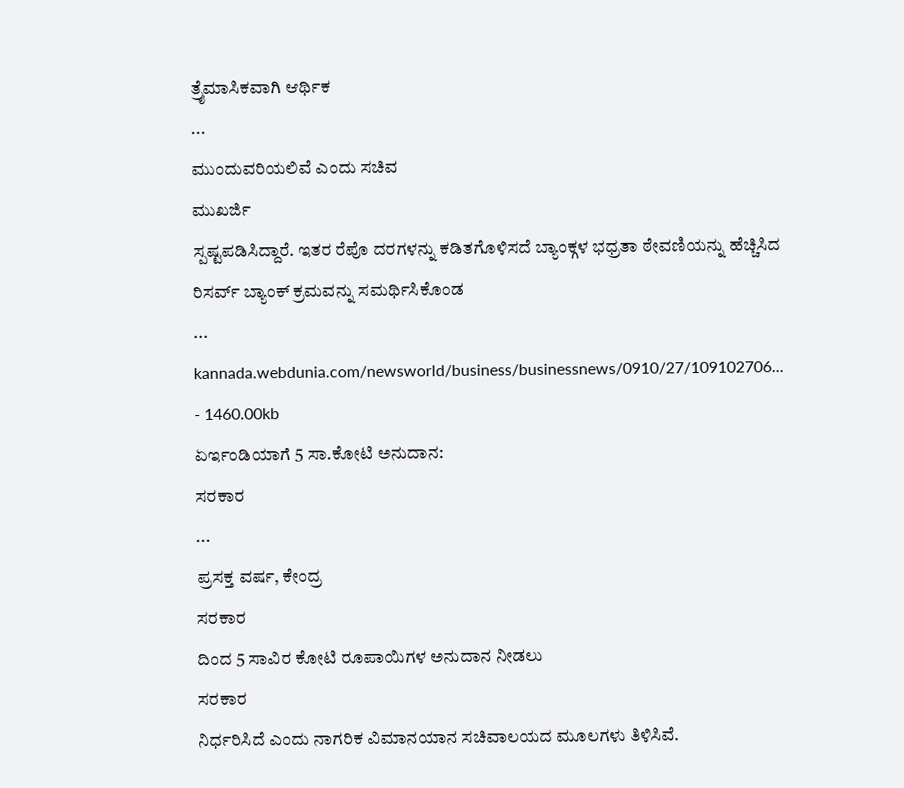ತ್ರೈಮಾಸಿಕವಾಗಿ ಆರ್ಥಿಕ
...
ಮುಂದುವರಿಯಲಿವೆ ಎಂದು ಸಚಿವ
ಮುಖರ್ಜಿ
ಸ್ಪಷ್ಟಪಡಿಸಿದ್ದಾರೆ. ಇತರ ರೆಪೊ ದರಗಳನ್ನು ಕಡಿತಗೊಳಿಸದೆ ಬ್ಯಾಂಕ್ಗಳ ಭಧ್ರತಾ ಠೇವಣಿಯನ್ನು ಹೆಚ್ಚಿಸಿದ ರಿಸರ್ವ್ ಬ್ಯಾಂಕ್ ಕ್ರಮವನ್ನು ಸಮರ್ಥಿಸಿಕೊಂಡ
...
kannada.webdunia.com/newsworld/business/businessnews/0910/27/109102706... - 1460.00kb
ಏರ್ಇಂಡಿಯಾಗೆ 5 ಸಾ.ಕೋಟಿ ಅನುದಾನ:
ಸರಕಾರ
...
ಪ್ರಸಕ್ತ ವರ್ಷ, ಕೇಂದ್ರ
ಸರಕಾರ
ದಿಂದ 5 ಸಾವಿರ ಕೋಟಿ ರೂಪಾಯಿಗಳ ಅನುದಾನ ನೀಡಲು
ಸರಕಾರ
ನಿರ್ಧರಿಸಿದೆ ಎಂದು ನಾಗರಿಕ ವಿಮಾನಯಾನ ಸಚಿವಾಲಯದ ಮೂಲಗಳು ತಿಳಿಸಿವೆ.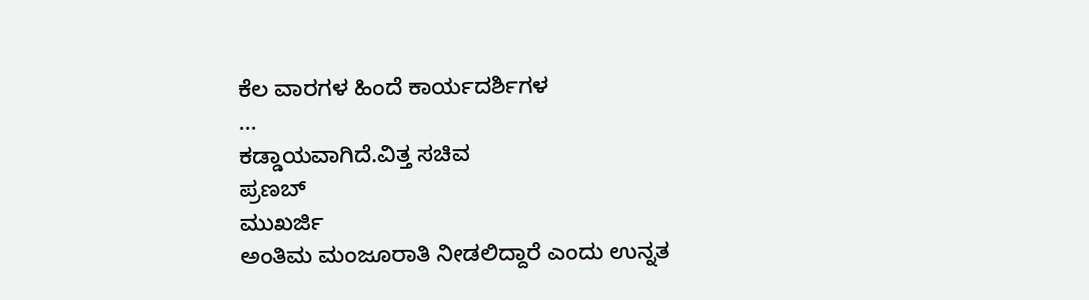ಕೆಲ ವಾರಗಳ ಹಿಂದೆ ಕಾರ್ಯದರ್ಶಿಗಳ
...
ಕಡ್ಡಾಯವಾಗಿದೆ.ವಿತ್ತ ಸಚಿವ
ಪ್ರಣಬ್
ಮುಖರ್ಜಿ
ಅಂತಿಮ ಮಂಜೂರಾತಿ ನೀಡಲಿದ್ದಾರೆ ಎಂದು ಉನ್ನತ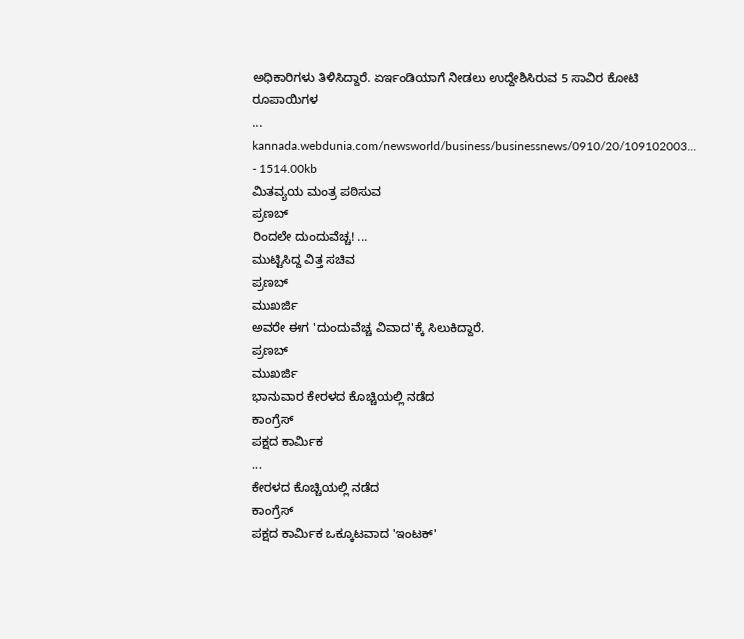ಅಧಿಕಾರಿಗಳು ತಿಳಿಸಿದ್ದಾರೆ. ಏರ್ಇಂಡಿಯಾಗೆ ನೀಡಲು ಉದ್ದೇಶಿಸಿರುವ 5 ಸಾವಿರ ಕೋಟಿ ರೂಪಾಯಿಗಳ
...
kannada.webdunia.com/newsworld/business/businessnews/0910/20/109102003... - 1514.00kb
ಮಿತವ್ಯಯ ಮಂತ್ರ ಪಠಿಸುವ
ಪ್ರಣಬ್
ರಿಂದಲೇ ದುಂದುವೆಚ್ಚ! ...
ಮುಟ್ಟಿಸಿದ್ದ ವಿತ್ತ ಸಚಿವ
ಪ್ರಣಬ್
ಮುಖರ್ಜಿ
ಅವರೇ ಈಗ 'ದುಂದುವೆಚ್ಚ ವಿವಾದ'ಕ್ಕೆ ಸಿಲುಕಿದ್ದಾರೆ.
ಪ್ರಣಬ್
ಮುಖರ್ಜಿ
ಭಾನುವಾರ ಕೇರಳದ ಕೊಚ್ಚಿಯಲ್ಲಿ ನಡೆದ
ಕಾಂಗ್ರೆಸ್
ಪಕ್ಷದ ಕಾರ್ಮಿಕ
...
ಕೇರಳದ ಕೊಚ್ಚಿಯಲ್ಲಿ ನಡೆದ
ಕಾಂಗ್ರೆಸ್
ಪಕ್ಷದ ಕಾರ್ಮಿಕ ಒಕ್ಕೂಟವಾದ 'ಇಂಟಕ್'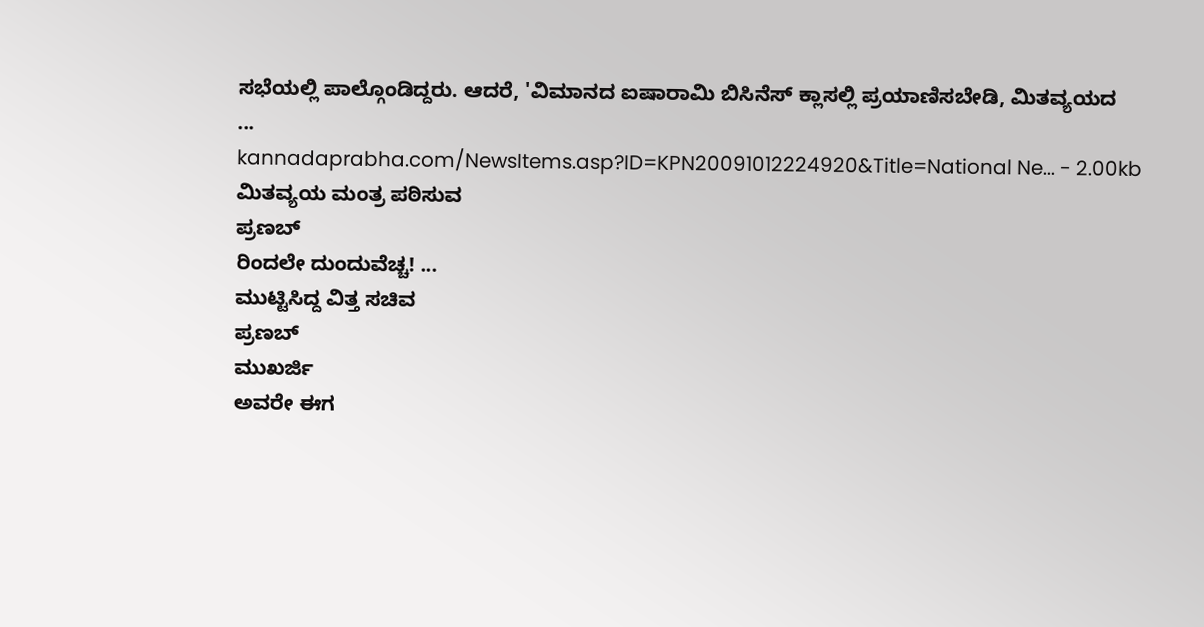ಸಭೆಯಲ್ಲಿ ಪಾಲ್ಗೊಂಡಿದ್ದರು. ಆದರೆ, 'ವಿಮಾನದ ಐಷಾರಾಮಿ ಬಿಸಿನೆಸ್ ಕ್ಲಾಸಲ್ಲಿ ಪ್ರಯಾಣಿಸಬೇಡಿ, ಮಿತವ್ಯಯದ
...
kannadaprabha.com/NewsItems.asp?ID=KPN20091012224920&Title=National Ne... - 2.00kb
ಮಿತವ್ಯಯ ಮಂತ್ರ ಪಠಿಸುವ
ಪ್ರಣಬ್
ರಿಂದಲೇ ದುಂದುವೆಚ್ಚ! ...
ಮುಟ್ಟಿಸಿದ್ದ ವಿತ್ತ ಸಚಿವ
ಪ್ರಣಬ್
ಮುಖರ್ಜಿ
ಅವರೇ ಈಗ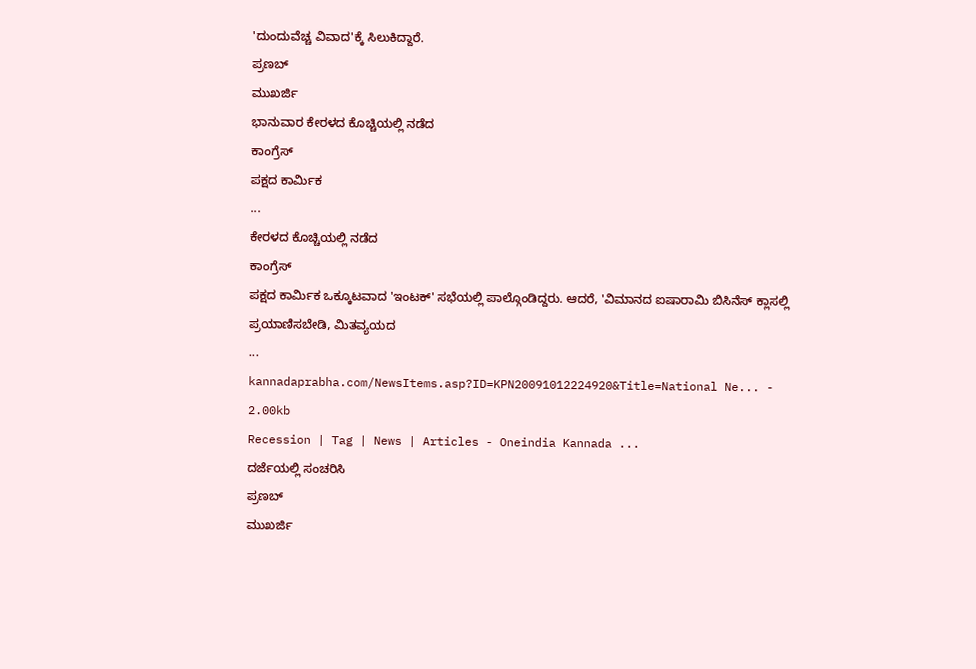'ದುಂದುವೆಚ್ಚ ವಿವಾದ'ಕ್ಕೆ ಸಿಲುಕಿದ್ದಾರೆ.
ಪ್ರಣಬ್
ಮುಖರ್ಜಿ
ಭಾನುವಾರ ಕೇರಳದ ಕೊಚ್ಚಿಯಲ್ಲಿ ನಡೆದ
ಕಾಂಗ್ರೆಸ್
ಪಕ್ಷದ ಕಾರ್ಮಿಕ
...
ಕೇರಳದ ಕೊಚ್ಚಿಯಲ್ಲಿ ನಡೆದ
ಕಾಂಗ್ರೆಸ್
ಪಕ್ಷದ ಕಾರ್ಮಿಕ ಒಕ್ಕೂಟವಾದ 'ಇಂಟಕ್' ಸಭೆಯಲ್ಲಿ ಪಾಲ್ಗೊಂಡಿದ್ದರು. ಆದರೆ, 'ವಿಮಾನದ ಐಷಾರಾಮಿ ಬಿಸಿನೆಸ್ ಕ್ಲಾಸಲ್ಲಿ ಪ್ರಯಾಣಿಸಬೇಡಿ, ಮಿತವ್ಯಯದ
...
kannadaprabha.com/NewsItems.asp?ID=KPN20091012224920&Title=National Ne... - 2.00kb
Recession | Tag | News | Articles - Oneindia Kannada ...
ದರ್ಜೆಯಲ್ಲಿ ಸಂಚರಿಸಿ
ಪ್ರಣಬ್
ಮುಖರ್ಜಿ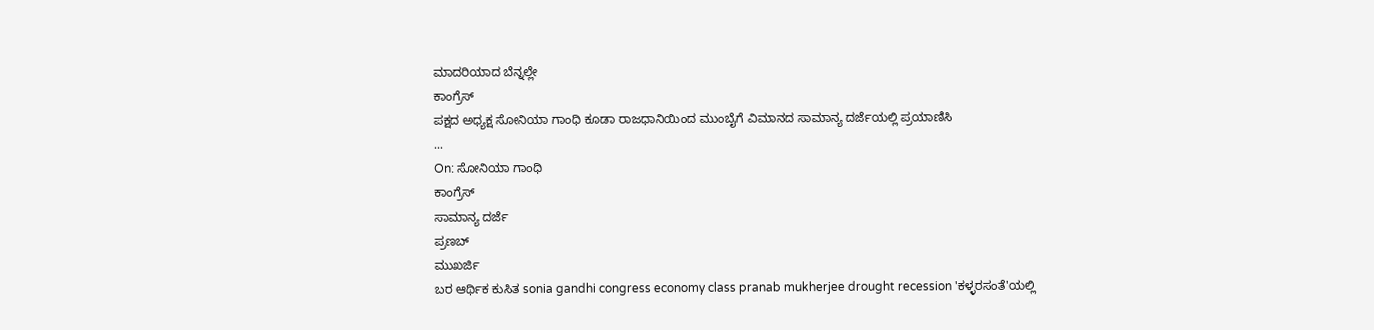ಮಾದರಿಯಾದ ಬೆನ್ನಲ್ಲೇ
ಕಾಂಗ್ರೆಸ್
ಪಕ್ಷದ ಅಧ್ಯಕ್ಷ ಸೋನಿಯಾ ಗಾಂಧಿ ಕೂಡಾ ರಾಜಧಾನಿಯಿಂದ ಮುಂಬೈಗೆ ವಿಮಾನದ ಸಾಮಾನ್ಯ ದರ್ಜೆಯಲ್ಲಿ ಪ್ರಯಾಣಿಸಿ
...
On: ಸೋನಿಯಾ ಗಾಂಧಿ
ಕಾಂಗ್ರೆಸ್
ಸಾಮಾನ್ಯ ದರ್ಜೆ
ಪ್ರಣಬ್
ಮುಖರ್ಜಿ
ಬರ ಆರ್ಥಿಕ ಕುಸಿತ sonia gandhi congress economy class pranab mukherjee drought recession 'ಕಳ್ಳರಸಂತೆ'ಯಲ್ಲಿ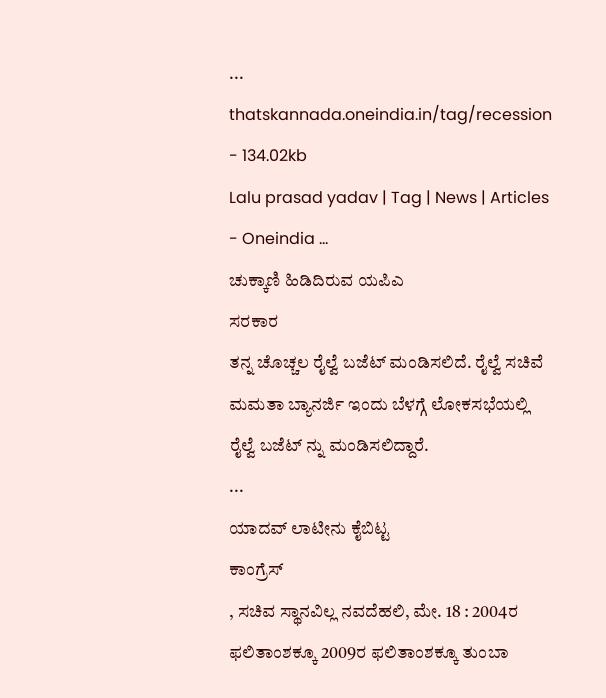...
thatskannada.oneindia.in/tag/recession - 134.02kb
Lalu prasad yadav | Tag | News | Articles - Oneindia ...
ಚುಕ್ಕಾಣಿ ಹಿಡಿದಿರುವ ಯಪಿಎ
ಸರಕಾರ
ತನ್ನ ಚೊಚ್ಚಲ ರೈಲ್ವೆ ಬಜೆಟ್ ಮಂಡಿಸಲಿದೆ. ರೈಲ್ವೆ ಸಚಿವೆ ಮಮತಾ ಬ್ಯಾನರ್ಜಿ ಇಂದು ಬೆಳಗ್ಗೆ ಲೋಕಸಭೆಯಲ್ಲಿ ರೈಲ್ವೆ ಬಜೆಟ್ ನ್ನು ಮಂಡಿಸಲಿದ್ದಾರೆ.
...
ಯಾದವ್ ಲಾಟೀನು ಕೈಬಿಟ್ಟ
ಕಾಂಗ್ರೆಸ್
, ಸಚಿವ ಸ್ಥಾನವಿಲ್ಲ ನವದೆಹಲಿ, ಮೇ. 18 : 2004ರ ಫಲಿತಾಂಶಕ್ಕೂ 2009ರ ಫಲಿತಾಂಶಕ್ಕೂ ತುಂಬಾ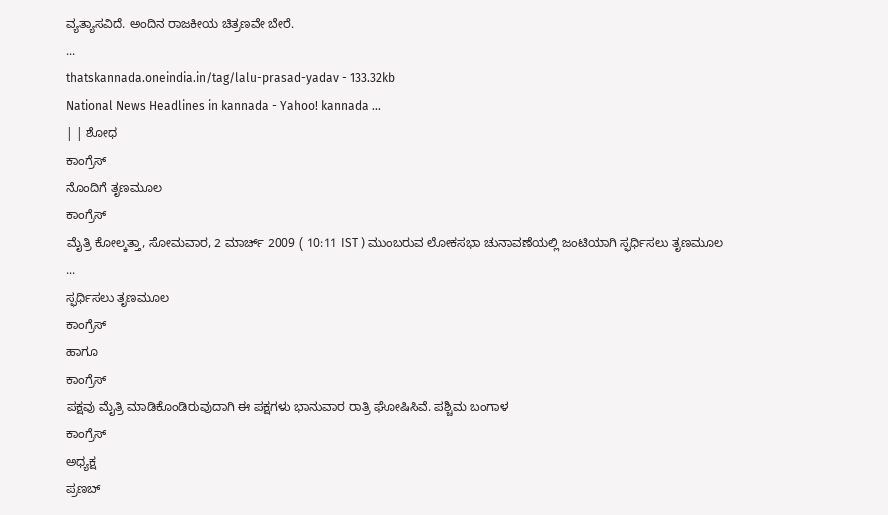ವ್ಯತ್ಯಾಸವಿದೆ. ಅಂದಿನ ರಾಜಕೀಯ ಚಿತ್ರಣವೇ ಬೇರೆ.
...
thatskannada.oneindia.in/tag/lalu-prasad-yadav - 133.32kb
National News Headlines in kannada - Yahoo! kannada ...
| | ಶೋಧ
ಕಾಂಗ್ರೆಸ್
ನೊಂದಿಗೆ ತೃಣಮೂಲ
ಕಾಂಗ್ರೆಸ್
ಮೈತ್ರಿ ಕೋಲ್ಕತ್ತಾ, ಸೋಮವಾರ, 2 ಮಾರ್ಚ್ 2009 ( 10:11 IST ) ಮುಂಬರುವ ಲೋಕಸಭಾ ಚುನಾವಣೆಯಲ್ಲಿ ಜಂಟಿಯಾಗಿ ಸ್ಫರ್ಧಿಸಲು ತೃಣಮೂಲ
...
ಸ್ಫರ್ಧಿಸಲು ತೃಣಮೂಲ
ಕಾಂಗ್ರೆಸ್
ಹಾಗೂ
ಕಾಂಗ್ರೆಸ್
ಪಕ್ಷವು ಮೈತ್ರಿ ಮಾಡಿಕೊಂಡಿರುವುದಾಗಿ ಈ ಪಕ್ಷಗಳು ಭಾನುವಾರ ರಾತ್ರಿ ಘೋಷಿಸಿವೆ. ಪಶ್ಚಿಮ ಬಂಗಾಳ
ಕಾಂಗ್ರೆಸ್
ಅಧ್ಯಕ್ಷ
ಪ್ರಣಬ್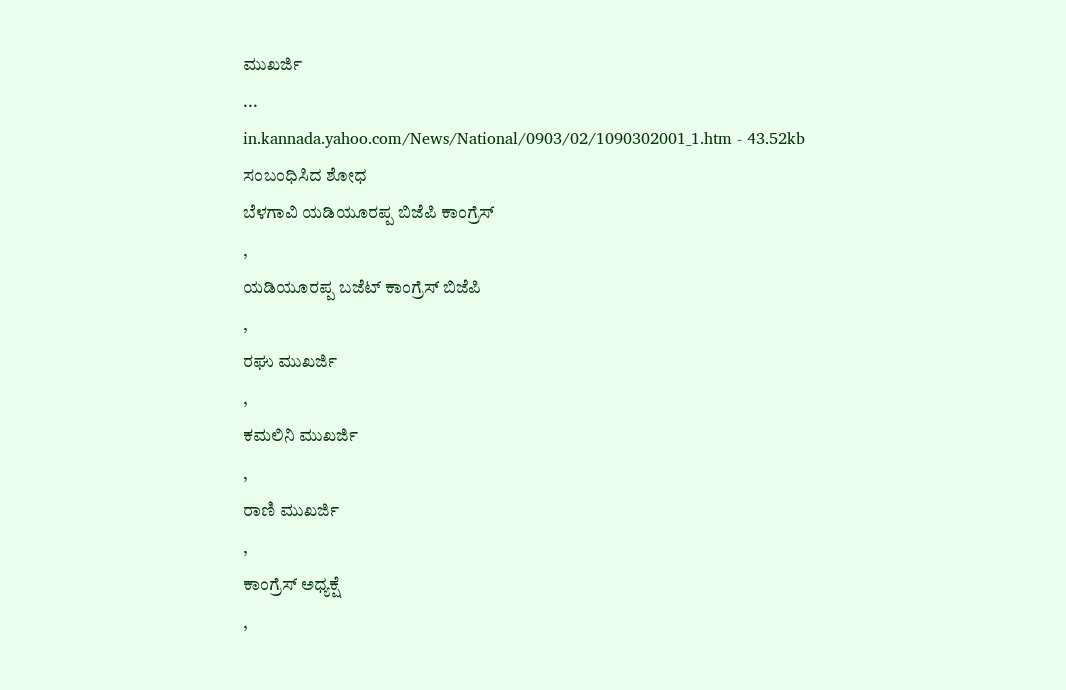ಮುಖರ್ಜಿ
...
in.kannada.yahoo.com/News/National/0903/02/1090302001_1.htm - 43.52kb
ಸಂಬಂಧಿಸಿದ ಶೋಧ
ಬೆಳಗಾವಿ ಯಡಿಯೂರಪ್ಪ ಬಿಜೆಪಿ ಕಾಂಗ್ರೆಸ್
,
ಯಡಿಯೂರಪ್ಪ ಬಜೆಟ್ ಕಾಂಗ್ರೆಸ್ ಬಿಜೆಪಿ
,
ರಘು ಮುಖರ್ಜಿ
,
ಕಮಲಿನಿ ಮುಖರ್ಜಿ
,
ರಾಣಿ ಮುಖರ್ಜಿ
,
ಕಾಂಗ್ರೆಸ್ ಅಧ್ಯಕ್ಷೆ
,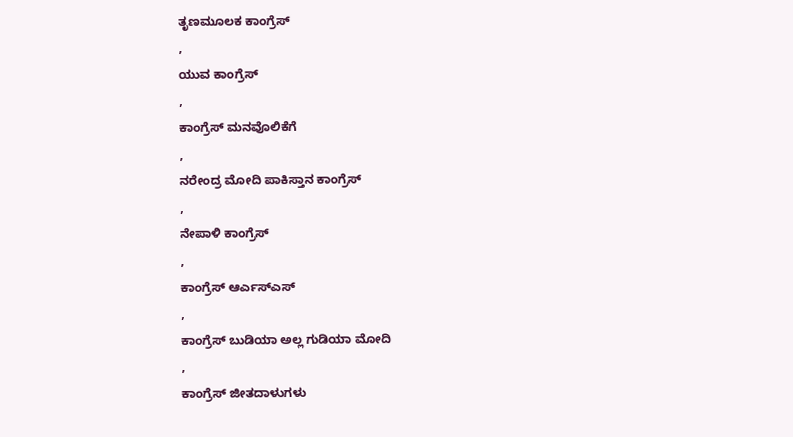ತೃಣಮೂಲಕ ಕಾಂಗ್ರೆಸ್
,
ಯುವ ಕಾಂಗ್ರೆಸ್
,
ಕಾಂಗ್ರೆಸ್ ಮನವೊಲಿಕೆಗೆ
,
ನರೇಂದ್ರ ಮೋದಿ ಪಾಕಿಸ್ತಾನ ಕಾಂಗ್ರೆಸ್
,
ನೇಪಾಳಿ ಕಾಂಗ್ರೆಸ್
,
ಕಾಂಗ್ರೆಸ್ ಆರ್ಎಸ್ಎಸ್
,
ಕಾಂಗ್ರೆಸ್ ಬುಡಿಯಾ ಅಲ್ಲ ಗುಡಿಯಾ ಮೋದಿ
,
ಕಾಂಗ್ರೆಸ್ ಜೀತದಾಳುಗಳು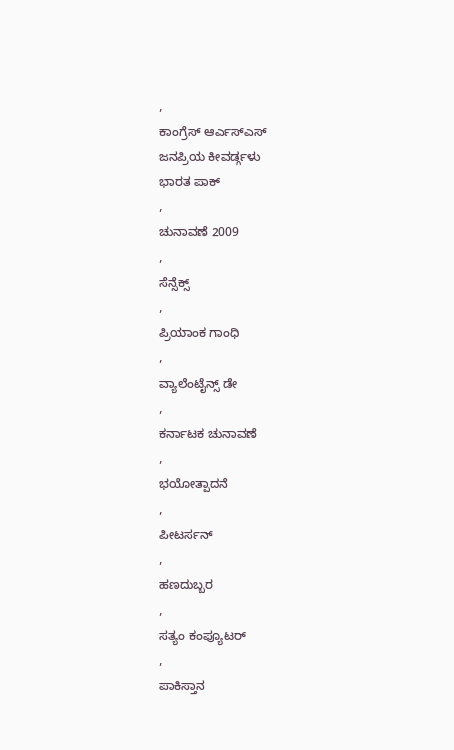,
ಕಾಂಗ್ರೆಸ್ ಆರ್ಎಸ್ಎಸ್
ಜನಪ್ರಿಯ ಕೀವರ್ಡ್ಗಳು
ಭಾರತ ಪಾಕ್
,
ಚುನಾವಣೆ 2009
,
ಸೆನ್ಸೆಕ್ಸ್
,
ಪ್ರಿಯಾಂಕ ಗಾಂಧಿ
,
ವ್ಯಾಲೆಂಟೈನ್ಸ್ ಡೇ
,
ಕರ್ನಾಟಕ ಚುನಾವಣೆ
,
ಭಯೋತ್ಪಾದನೆ
,
ಪೀಟರ್ಸನ್
,
ಹಣದುಬ್ಬರ
,
ಸತ್ಯಂ ಕಂಪ್ಯೂಟರ್
,
ಪಾಕಿಸ್ತಾನ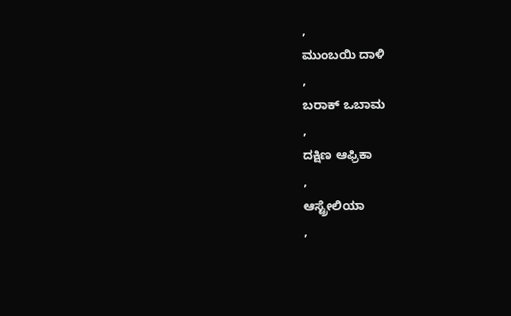,
ಮುಂಬಯಿ ದಾಳಿ
,
ಬರಾಕ್ ಒಬಾಮ
,
ದಕ್ಷಿಣ ಆಫ್ರಿಕಾ
,
ಆಸ್ಟ್ರೇಲಿಯಾ
,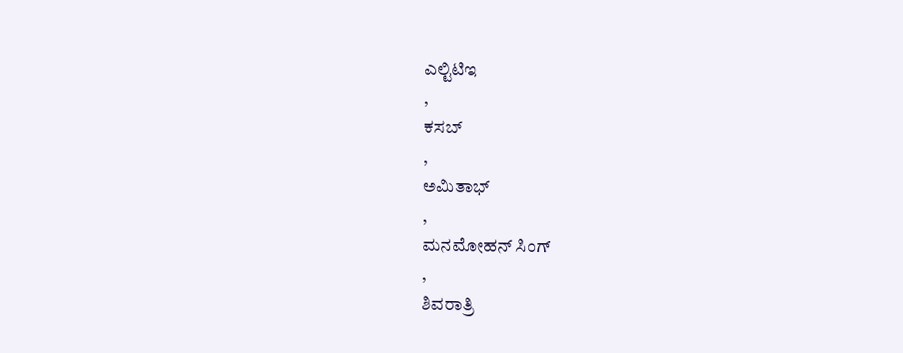ಎಲ್ಟಿಟಿಇ
,
ಕಸಬ್
,
ಅಮಿತಾಭ್
,
ಮನಮೋಹನ್ ಸಿಂಗ್
,
ಶಿವರಾತ್ರಿ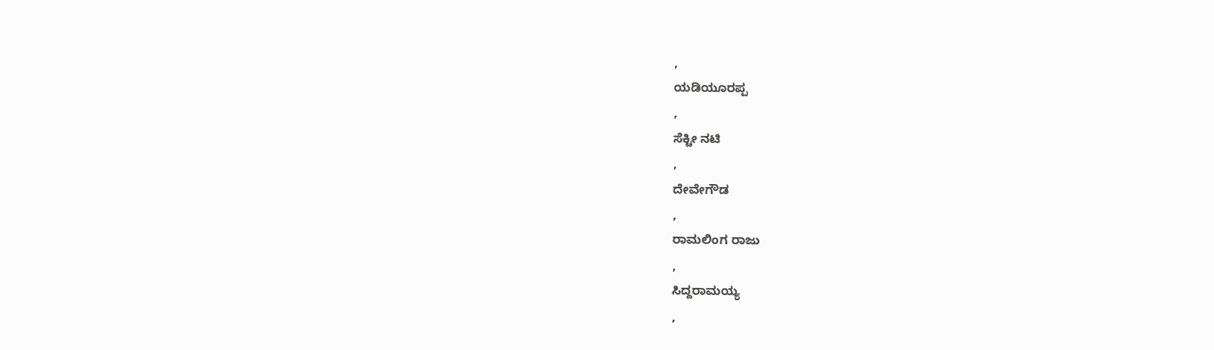,
ಯಡಿಯೂರಪ್ಪ
,
ಸೆಕ್ಟೀ ನಟಿ
,
ದೇವೇಗೌಡ
,
ರಾಮಲಿಂಗ ರಾಜು
,
ಸಿದ್ದರಾಮಯ್ಯ
,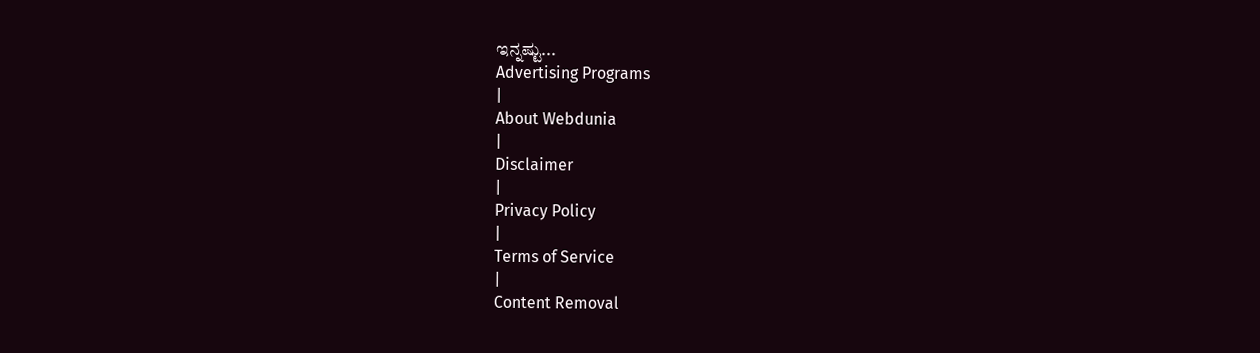ಇನ್ನಷ್ಟು...
Advertising Programs
|
About Webdunia
|
Disclaimer
|
Privacy Policy
|
Terms of Service
|
Content Removal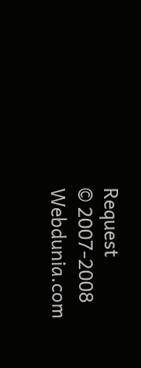Request
© 2007-2008 Webdunia.com